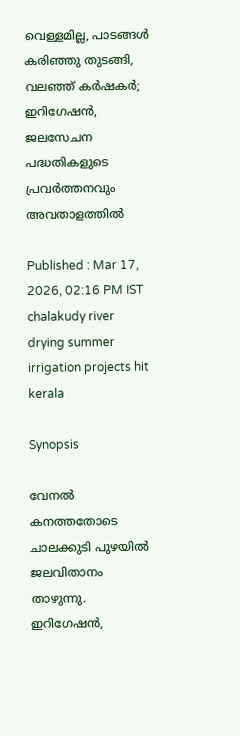വെള്ളമില്ല, പാടങ്ങൾ കരിഞ്ഞു തുടങ്ങി, വലഞ്ഞ് കർഷകർ; ഇറിഗേഷന്‍, ജലസേചന പദ്ധതികളുടെ പ്രവര്‍ത്തനവും അവതാളത്തിൽ

Published : Mar 17, 2026, 02:16 PM IST
chalakudy river drying summer irrigation projects hit kerala

Synopsis

വേനല്‍ കനത്തതോടെ ചാലക്കുടി പുഴയില്‍ ജലവിതാനം താഴുന്നു. ഇറിഗേഷന്‍,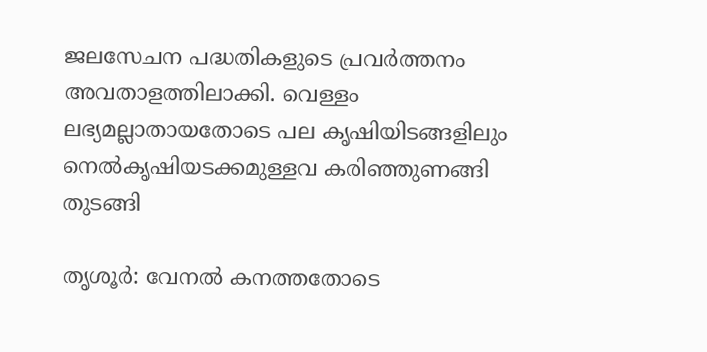ജലസേചന പദ്ധതികളുടെ പ്രവര്‍ത്തനം അവതാളത്തിലാക്കി. വെള്ളം ലഭ്യമല്ലാതായതോടെ പല കൃഷിയിടങ്ങളിലും നെല്‍കൃഷിയടക്കമുള്ളവ കരിഞ്ഞുണങ്ങി തുടങ്ങി

തൃശൂര്‍: വേനല്‍ കനത്തതോടെ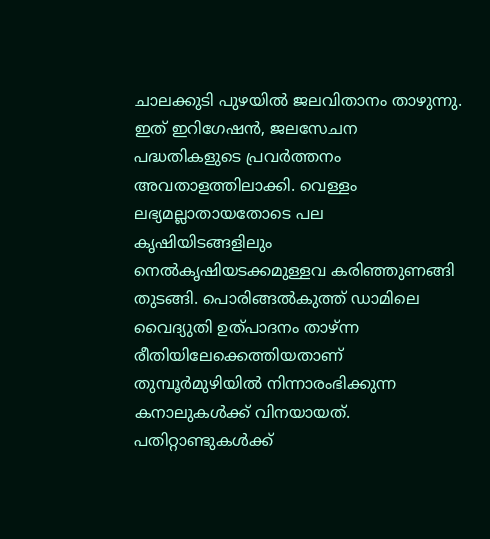ചാലക്കുടി പുഴയില്‍ ജലവിതാനം താഴുന്നു. ഇത് ഇറിഗേഷന്‍, ജലസേചന പദ്ധതികളുടെ പ്രവര്‍ത്തനം അവതാളത്തിലാക്കി. വെള്ളം ലഭ്യമല്ലാതായതോടെ പല കൃഷിയിടങ്ങളിലും നെല്‍കൃഷിയടക്കമുള്ളവ കരിഞ്ഞുണങ്ങി തുടങ്ങി. പൊരിങ്ങല്‍കുത്ത് ഡാമിലെ വൈദ്യുതി ഉത്പാദനം താഴ്ന്ന രീതിയിലേക്കെത്തിയതാണ് തുമ്പൂര്‍മുഴിയില്‍ നിന്നാരംഭിക്കുന്ന കനാലുകള്‍ക്ക് വിനയായത്. പതിറ്റാണ്ടുകള്‍ക്ക്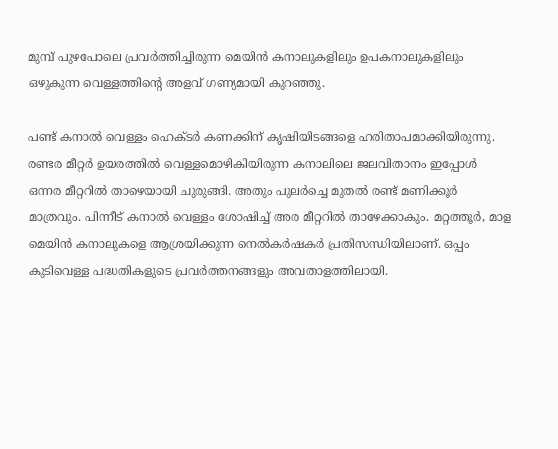മുമ്പ് പുഴപോലെ പ്രവര്‍ത്തിച്ചിരുന്ന മെയിന്‍ കനാലുകളിലും ഉപകനാലുകളിലും ഒഴുകുന്ന വെള്ളത്തിന്‍റെ അളവ് ഗണ്യമായി കുറഞ്ഞു.

പണ്ട് കനാല്‍ വെള്ളം ഹെക്ടര്‍ കണക്കിന് കൃഷിയിടങ്ങളെ ഹരിതാപമാക്കിയിരുന്നു. രണ്ടര മീറ്റര്‍ ഉയരത്തില്‍ വെള്ളമൊഴികിയിരുന്ന കനാലിലെ ജലവിതാനം ഇപ്പോള്‍ ഒന്നര മീറ്ററില്‍ താഴെയായി ചുരുങ്ങി. അതും പുലര്‍ച്ചെ മുതല്‍ രണ്ട് മണിക്കൂര്‍ മാത്രവും. പിന്നീട് കനാല്‍ വെള്ളം ശോഷിച്ച് അര മീറ്ററില്‍ താഴേക്കാകും. മറ്റത്തൂര്‍, മാള മെയിന്‍ കനാലുകളെ ആശ്രയിക്കുന്ന നെല്‍കര്‍ഷകര്‍ പ്രതിസന്ധിയിലാണ്. ഒപ്പം കുടിവെള്ള പദ്ധതികളുടെ പ്രവര്‍ത്തനങ്ങളും അവതാളത്തിലായി.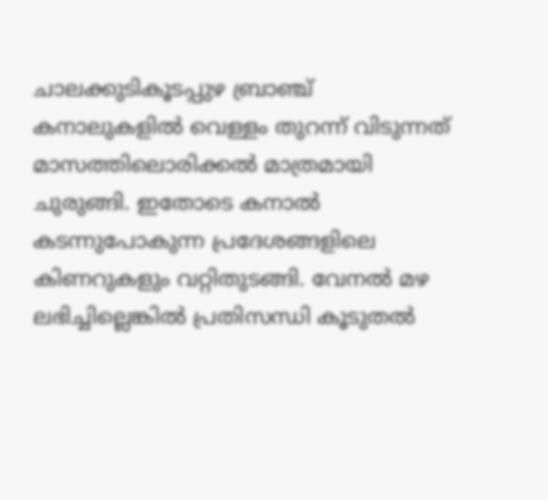ചാലക്കുടികൂടപ്പുഴ ബ്രാഞ്ച് കനാലുകളില്‍ വെള്ളം തുറന്ന് വിടുന്നത് മാസത്തിലൊരിക്കല്‍ മാത്രമായി ചുരുങ്ങി. ഇതോടെ കനാല്‍ കടന്നുപോകുന്ന പ്രദേശങ്ങളിലെ കിണറുകളും വറ്റിതുടങ്ങി. വേനല്‍ മഴ ലഭിച്ചില്ലെങ്കില്‍ പ്രതിസന്ധി കൂടുതല്‍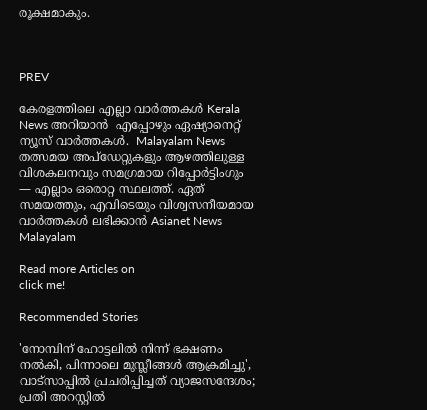രൂക്ഷമാകും.



PREV

കേരളത്തിലെ എല്ലാ വാർത്തകൾ Kerala News അറിയാൻ  എപ്പോഴും ഏഷ്യാനെറ്റ് ന്യൂസ് വാർത്തകൾ.  Malayalam News   തത്സമയ അപ്‌ഡേറ്റുകളും ആഴത്തിലുള്ള വിശകലനവും സമഗ്രമായ റിപ്പോർട്ടിംഗും — എല്ലാം ഒരൊറ്റ സ്ഥലത്ത്. ഏത് സമയത്തും, എവിടെയും വിശ്വസനീയമായ വാർത്തകൾ ലഭിക്കാൻ Asianet News Malayalam

Read more Articles on
click me!

Recommended Stories

'നോമ്പിന് ഹോട്ടലില്‍ നിന്ന് ഭക്ഷണം നൽകി, പിന്നാലെ മുസ്ലീങ്ങള്‍ ആക്രമിച്ചു', വാട്‌സാപ്പില്‍ പ്രചരിപ്പിച്ചത് വ്യാജസന്ദേശം; പ്രതി അറസ്റ്റില്‍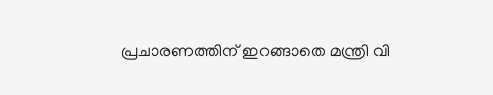പ്രചാരണത്തിന് ഇറങ്ങാതെ മന്ത്രി വി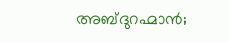അബ്ദുറഹ്മാൻ;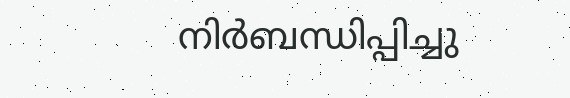നിർബന്ധിപ്പിച്ചു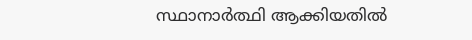സ്ഥാനാർത്ഥി ആക്കിയതിൽ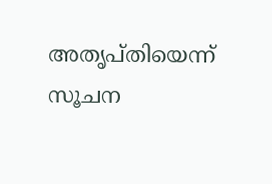അതൃപ്തിയെന്ന് സൂചന